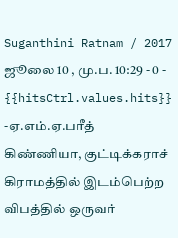Suganthini Ratnam / 2017 ஜூலை 10 , மு.ப. 10:29 - 0 - {{hitsCtrl.values.hits}}
-ஏ.எம்.ஏ.பரீத்
கிண்ணியா, குட்டிக்கராச் கிராமத்தில் இடம்பெற்ற விபத்தில் ஒருவர்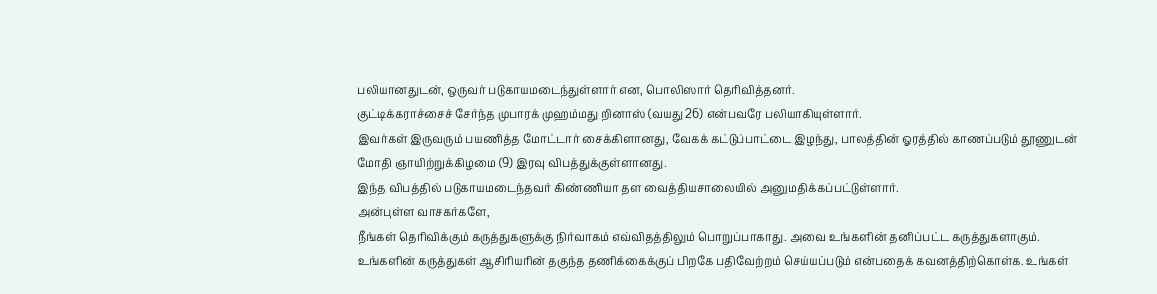பலியானதுடன், ஒருவர் படுகாயமடைந்துள்ளார் என, பொலிஸார் தெரிவித்தனர்.
குட்டிக்கராச்சைச் சேர்ந்த முபாரக் முஹம்மது றினாஸ் (வயது 26) என்பவரே பலியாகியுள்ளார்.
இவர்கள் இருவரும் பயணித்த மோட்டார் சைக்கிளானது, வேகக் கட்டுப்பாட்டை இழந்து, பாலத்தின் ஓரத்தில் காணப்படும் தூணுடன் மோதி ஞாயிற்றுக்கிழமை (9) இரவு விபத்துக்குள்ளானது.
இந்த விபத்தில் படுகாயமடைந்தவர் கிண்ணியா தள வைத்தியசாலையில் அனுமதிக்கப்பட்டுள்ளார்.
அன்புள்ள வாசகர்களே,
நீங்கள் தெரிவிக்கும் கருத்துகளுக்கு நிர்வாகம் எவ்விதத்திலும் பொறுப்பாகாது. அவை உங்களின் தனிப்பட்ட கருத்துகளாகும். உங்களின் கருத்துகள் ஆசிரியரின் தகுந்த தணிக்கைக்குப் பிறகே பதிவேற்றம் செய்யப்படும் என்பதைக் கவனத்திற்கொள்க. உங்கள்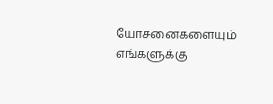யோசனைகளையும் எங்களுக்கு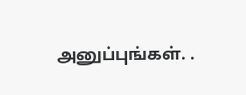அனுப்புங்கள். .